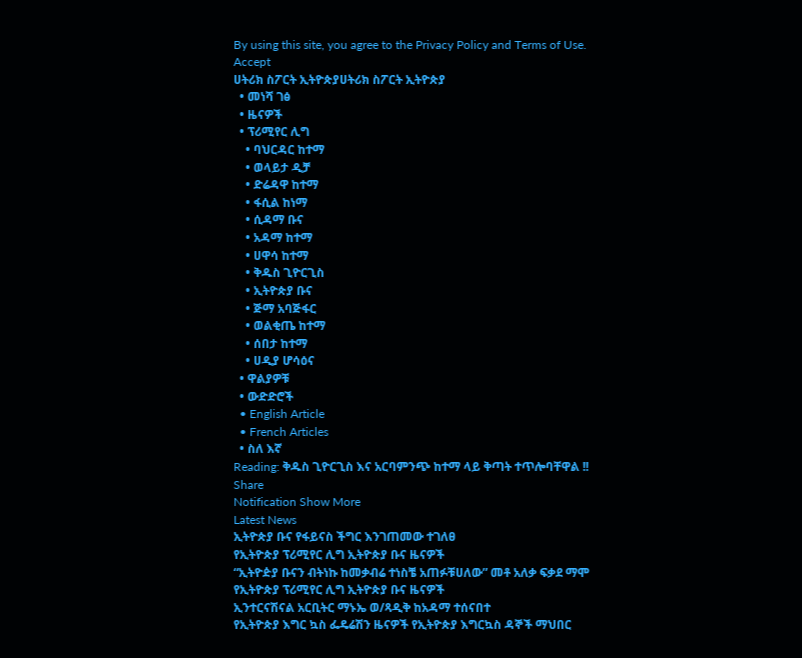By using this site, you agree to the Privacy Policy and Terms of Use.
Accept
ሀትሪክ ስፖርት ኢትዮጵያሀትሪክ ስፖርት ኢትዮጵያ
  • መነሻ ገፅ
  • ዜናዎች
  • ፕሪሚየር ሊግ
    • ባህርዳር ከተማ
    • ወላይታ ዲቻ
    • ድሬዳዋ ከተማ
    • ፋሲል ከነማ
    • ሲዳማ ቡና
    • አዳማ ከተማ
    • ሀዋሳ ከተማ
    • ቅዱስ ጊዮርጊስ
    • ኢትዮጵያ ቡና
    • ጅማ አባጅፋር
    • ወልቂጤ ከተማ
    • ሰበታ ከተማ
    • ሀዲያ ሆሳዕና
  • ዋልያዎቹ
  • ውድድሮች
  • English Article
  • French Articles
  • ስለ እኛ
Reading: ቅዱስ ጊዮርጊስ እና አርባምንጭ ከተማ ላይ ቅጣት ተጥሎባቸዋል !!
Share
Notification Show More
Latest News
ኢትዮጵያ ቡና የፋይናስ ችግር እንገጠመው ተገለፀ
የኢትዮጵያ ፕሪሚየር ሊግ ኢትዮጵያ ቡና ዜናዎች
“ኢትዮዽያ ቡናን ብትነኩ ከመቃብሬ ተነስቼ አጠፉቹሀለው” መቶ አለቃ ፍቃደ ማሞ
የኢትዮጵያ ፕሪሚየር ሊግ ኢትዮጵያ ቡና ዜናዎች
ኢንተርናሽናል አርቢትር ማኑኤ ወ/ጻዲቅ ከአዳማ ተሰናበተ
የኢትዮጵያ እግር ኳስ ፌዴሬሽን ዜናዎች የኢትዮጵያ እግርኳስ ዳኞች ማህበር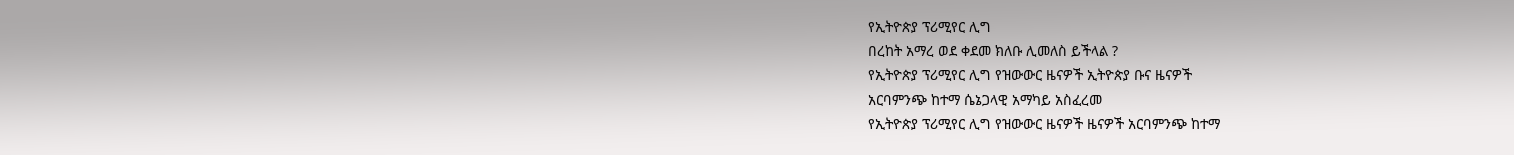የኢትዮጵያ ፕሪሚየር ሊግ
በረከት አማረ ወደ ቀደመ ክለቡ ሊመለስ ይችላል ?
የኢትዮጵያ ፕሪሚየር ሊግ የዝውውር ዜናዎች ኢትዮጵያ ቡና ዜናዎች
አርባምንጭ ከተማ ሴኔጋላዊ አማካይ አስፈረመ
የኢትዮጵያ ፕሪሚየር ሊግ የዝውውር ዜናዎች ዜናዎች አርባምንጭ ከተማ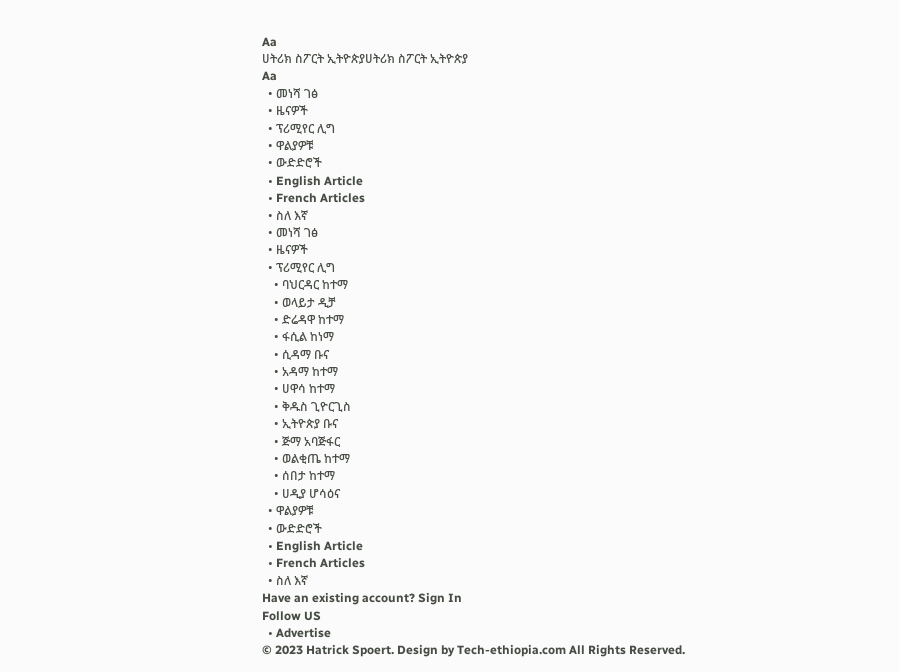Aa
ሀትሪክ ስፖርት ኢትዮጵያሀትሪክ ስፖርት ኢትዮጵያ
Aa
  • መነሻ ገፅ
  • ዜናዎች
  • ፕሪሚየር ሊግ
  • ዋልያዎቹ
  • ውድድሮች
  • English Article
  • French Articles
  • ስለ እኛ
  • መነሻ ገፅ
  • ዜናዎች
  • ፕሪሚየር ሊግ
    • ባህርዳር ከተማ
    • ወላይታ ዲቻ
    • ድሬዳዋ ከተማ
    • ፋሲል ከነማ
    • ሲዳማ ቡና
    • አዳማ ከተማ
    • ሀዋሳ ከተማ
    • ቅዱስ ጊዮርጊስ
    • ኢትዮጵያ ቡና
    • ጅማ አባጅፋር
    • ወልቂጤ ከተማ
    • ሰበታ ከተማ
    • ሀዲያ ሆሳዕና
  • ዋልያዎቹ
  • ውድድሮች
  • English Article
  • French Articles
  • ስለ እኛ
Have an existing account? Sign In
Follow US
  • Advertise
© 2023 Hatrick Spoert. Design by Tech-ethiopia.com All Rights Reserved.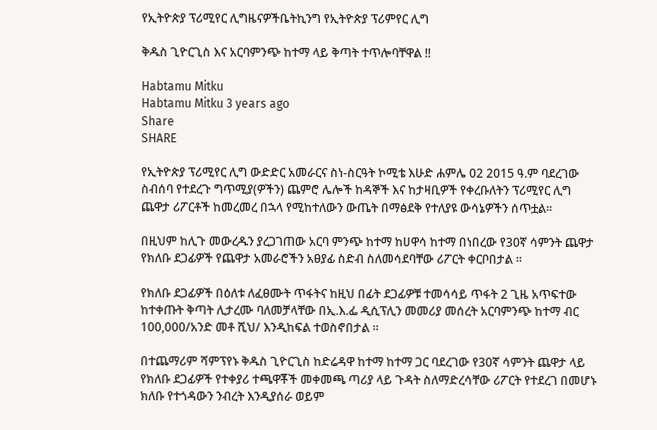የኢትዮጵያ ፕሪሚየር ሊግዜናዎችቤትኪንግ የኢትዮጵያ ፕሪምየር ሊግ

ቅዱስ ጊዮርጊስ እና አርባምንጭ ከተማ ላይ ቅጣት ተጥሎባቸዋል !!

Habtamu Mitku
Habtamu Mitku 3 years ago
Share
SHARE

የኢትዮጵያ ፕሪሚየር ሊግ ውድድር አመራርና ስነ-ስርዓት ኮሚቴ እሁድ ሐምሌ 02 2015 ዓ.ም ባደረገው ስብሰባ የተደረጉ ግጥሚያ(ዎችን) ጨምሮ ሌሎች ከዳኞች እና ከታዛቢዎች የቀረቡለትን ፕሪሚየር ሊግ ጨዋታ ሪፖርቶች ከመረመረ በኋላ የሚከተለውን ውጤት በማፅደቅ የተለያዩ ውሳኔዎችን ሰጥቷል።

በዚህም ከሊጉ መውረዱን ያረጋገጠው አርባ ምንጭ ከተማ ከሀዋሳ ከተማ በነበረው የ30ኛ ሳምንት ጨዋታ የክለቡ ደጋፊዎች የጨዋታ አመራሮችን አፀያፊ ስድብ ስለመሳደባቸው ሪፖርት ቀርቦበታል ።

የክለቡ ደጋፊዎች በዕለቱ ለፈፀሙት ጥፋትና ከዚህ በፊት ደጋፊዎቹ ተመሳሳይ ጥፋት 2 ጊዜ አጥፍተው ከተቀጡት ቅጣት ሊታረሙ ባለመቻላቸው በኢ.እ.ፌ ዲሲፕሊን መመሪያ መሰረት አርባምንጭ ከተማ ብር 100,000/አንድ መቶ ሺህ/ እንዲከፍል ተወስኖበታል ።

በተጨማሪም ሻምፕየኑ ቅዱስ ጊዮርጊስ ከድሬዳዋ ከተማ ከተማ ጋር ባደረገው የ30ኛ ሳምንት ጨዋታ ላይ የክለቡ ደጋፊዎች የተቀያሪ ተጫዋቾች መቀመጫ ጣሪያ ላይ ጉዳት ስለማድረሳቸው ሪፖርት የተደረገ በመሆኑ ክለቡ የተጎዳውን ንብረት እንዲያሰራ ወይም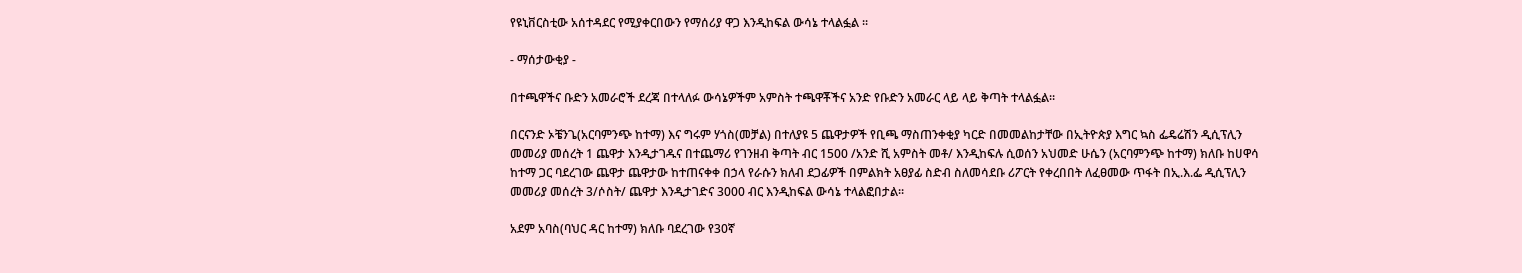የዩኒቨርስቲው አሰተዳደር የሚያቀርበውን የማሰሪያ ዋጋ እንዲከፍል ውሳኔ ተላልፏል ፡፡

- ማሰታውቂያ -

በተጫዋችና ቡድን አመራሮች ደረጃ በተላለፉ ውሳኔዎችም አምስት ተጫዋቾችና አንድ የቡድን አመራር ላይ ላይ ቅጣት ተላልፏል።

በርናንድ ኦቼንጌ(አርባምንጭ ከተማ) እና ግሩም ሃጎስ(መቻል) በተለያዩ 5 ጨዋታዎች የቢጫ ማስጠንቀቂያ ካርድ በመመልከታቸው በኢትዮጵያ እግር ኳስ ፌዴሬሽን ዲሲፕሊን መመሪያ መሰረት 1 ጨዋታ እንዲታገዱና በተጨማሪ የገንዘብ ቅጣት ብር 1500 /አንድ ሺ አምስት መቶ/ እንዲከፍሉ ሲወሰን አህመድ ሁሴን (አርባምንጭ ከተማ) ክለቡ ከሀዋሳ ከተማ ጋር ባደረገው ጨዋታ ጨዋታው ከተጠናቀቀ በኃላ የራሱን ክለብ ደጋፊዎች በምልክት አፀያፊ ስድብ ስለመሳደቡ ሪፖርት የቀረበበት ለፈፀመው ጥፋት በኢ.እ.ፌ ዲሲፕሊን መመሪያ መሰረት 3/ሶስት/ ጨዋታ እንዲታገድና 3000 ብር እንዲከፍል ውሳኔ ተላልፎበታል።

አደም አባስ(ባህር ዳር ከተማ) ክለቡ ባደረገው የ30ኛ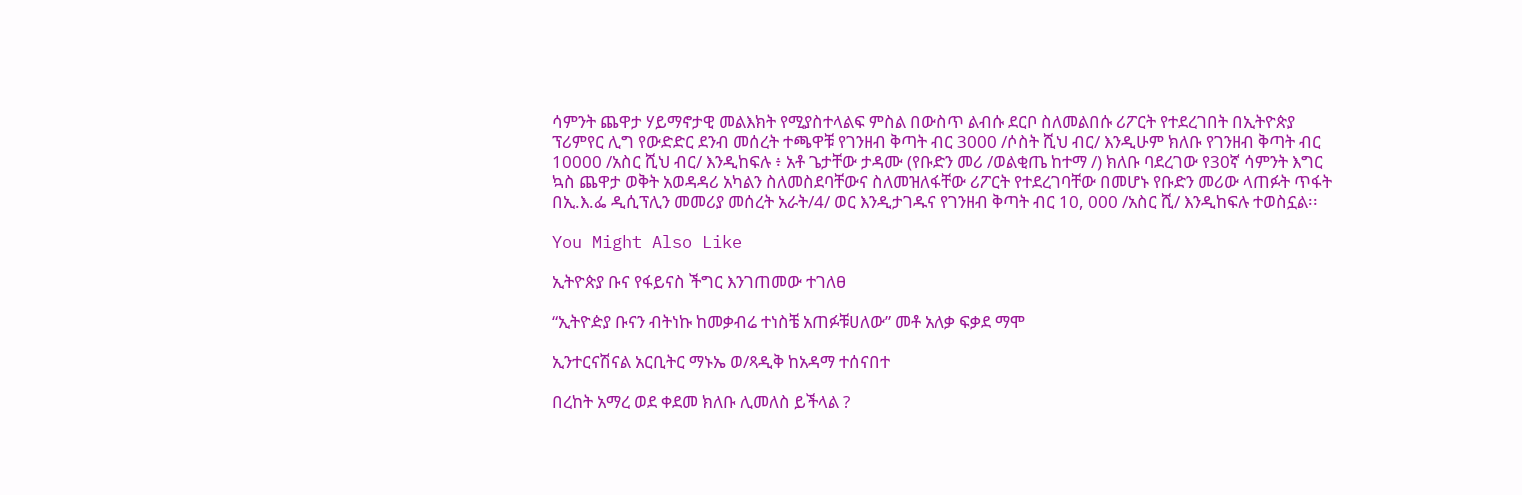ሳምንት ጨዋታ ሃይማኖታዊ መልእክት የሚያስተላልፍ ምስል በውስጥ ልብሱ ደርቦ ስለመልበሱ ሪፖርት የተደረገበት በኢትዮጵያ ፕሪምየር ሊግ የውድድር ደንብ መሰረት ተጫዋቹ የገንዘብ ቅጣት ብር 3000 /ሶስት ሺህ ብር/ እንዲሁም ክለቡ የገንዘብ ቅጣት ብር 10000 /አስር ሺህ ብር/ እንዲከፍሉ ፥ አቶ ጌታቸው ታዳሙ (የቡድን መሪ /ወልቂጤ ከተማ /) ክለቡ ባደረገው የ30ኛ ሳምንት እግር ኳስ ጨዋታ ወቅት አወዳዳሪ አካልን ስለመስደባቸውና ስለመዝለፋቸው ሪፖርት የተደረገባቸው በመሆኑ የቡድን መሪው ላጠፉት ጥፋት በኢ.እ.ፌ ዲሲፕሊን መመሪያ መሰረት አራት/4/ ወር እንዲታገዱና የገንዘብ ቅጣት ብር 10, 000 /አስር ሺ/ እንዲከፍሉ ተወስኗል፡፡

You Might Also Like

ኢትዮጵያ ቡና የፋይናስ ችግር እንገጠመው ተገለፀ

“ኢትዮዽያ ቡናን ብትነኩ ከመቃብሬ ተነስቼ አጠፉቹሀለው” መቶ አለቃ ፍቃደ ማሞ

ኢንተርናሽናል አርቢትር ማኑኤ ወ/ጻዲቅ ከአዳማ ተሰናበተ

በረከት አማረ ወደ ቀደመ ክለቡ ሊመለስ ይችላል ?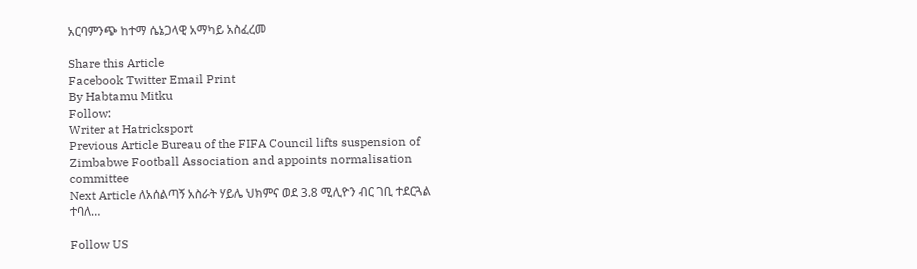አርባምንጭ ከተማ ሴኔጋላዊ አማካይ አስፈረመ

Share this Article
Facebook Twitter Email Print
By Habtamu Mitku
Follow:
Writer at Hatricksport
Previous Article Bureau of the FIFA Council lifts suspension of Zimbabwe Football Association and appoints normalisation committee
Next Article ለአሰልጣኝ አስራት ሃይሌ ህክምና ወደ 3.8 ሚሊዮን ብር ገቢ ተደርጓል ተባለ…

Follow US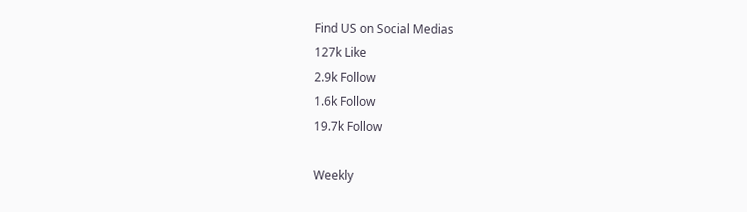Find US on Social Medias
127k Like
2.9k Follow
1.6k Follow
19.7k Follow

Weekly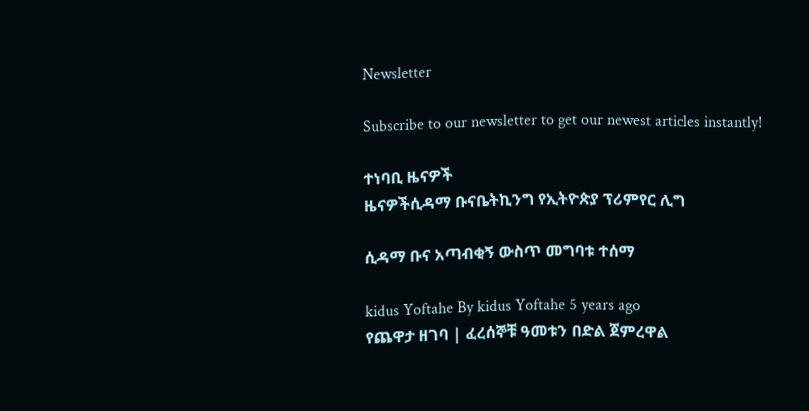Newsletter

Subscribe to our newsletter to get our newest articles instantly!

ተነባቢ ዜናዎች
ዜናዎችሲዳማ ቡናቤትኪንግ የኢትዮጵያ ፕሪምየር ሊግ

ሲዳማ ቡና አጣብቂኝ ውስጥ መግባቱ ተሰማ

kidus Yoftahe By kidus Yoftahe 5 years ago
የጨዋታ ዘገባ | ፈረሰኞቹ ዓመቱን በድል ጀምረዋል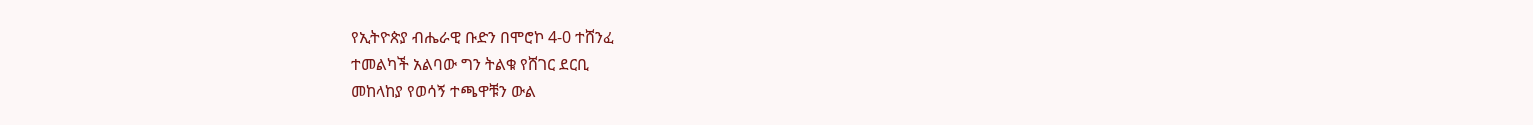የኢትዮጵያ ብሔራዊ ቡድን በሞሮኮ 4-0 ተሸንፈ
ተመልካች አልባው ግን ትልቁ የሸገር ደርቢ
መከላከያ የወሳኝ ተጫዋቹን ውል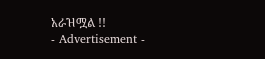አራዝሟል !!
- Advertisement -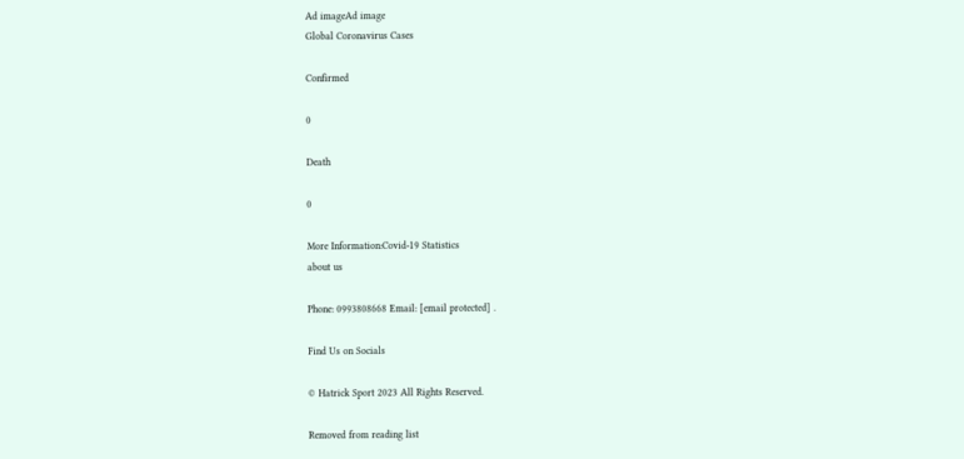Ad imageAd image
Global Coronavirus Cases

Confirmed

0

Death

0

More Information:Covid-19 Statistics
about us

Phone: 0993808668 Email: [email protected] .

Find Us on Socials

© Hatrick Sport 2023 All Rights Reserved.

Removed from reading list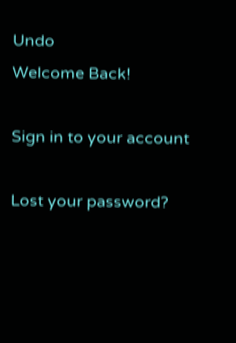Undo
Welcome Back!

Sign in to your account

Lost your password?